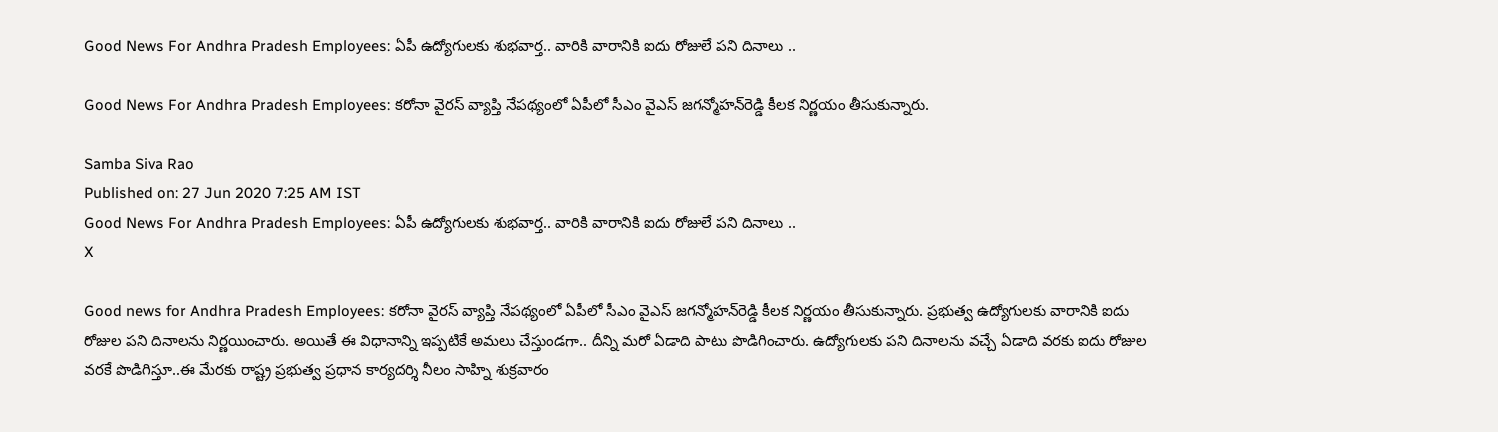Good News For Andhra Pradesh Employees: ఏపీ ఉద్యోగులకు శుభవార్త.. వారికి వారానికి ఐదు రోజులే పని దినాలు ..

Good News For Andhra Pradesh Employees: కరోనా వైరస్ వ్యాప్తి నేపథ్యంలో ఏపీలో సీఎం వైఎస్ జగన్మోహన్‌రెడ్డి కీలక నిర్ణయం తీసుకున్నారు.

Samba Siva Rao
Published on: 27 Jun 2020 7:25 AM IST
Good News For Andhra Pradesh Employees: ఏపీ ఉద్యోగులకు శుభవార్త.. వారికి వారానికి ఐదు రోజులే పని దినాలు ..
X

Good news for Andhra Pradesh Employees: కరోనా వైరస్ వ్యాప్తి నేపథ్యంలో ఏపీలో సీఎం వైఎస్ జగన్మోహన్‌రెడ్డి కీలక నిర్ణయం తీసుకున్నారు. ప్రభుత్వ ఉద్యోగులకు వారానికి ఐదు రోజుల పని దినాలను నిర్ణయించారు. అయితే ఈ విధానాన్ని ఇప్పటికే అమలు చేస్తుండగా.. దీన్ని మరో ఏడాది పాటు పొడిగించారు. ఉద్యోగులకు పని దినాలను వచ్చే ఏడాది వరకు ఐదు రోజుల వరకే పొడిగిస్తూ..ఈ మేరకు రాష్ట్ర ప్రభుత్వ ప్రధాన కార్యదర్శి నీలం సాహ్ని శుక్రవారం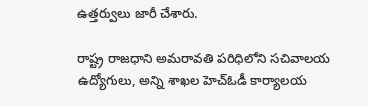ఉత్తర్వులు జారీ చేశారు.

రాష్ట్ర రాజధాని అమరావతి పరిధిలోని సచివాలయ ఉద్యోగులు, అన్ని శాఖల హెచ్‌ఓడీ కార్యాలయ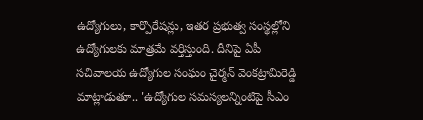ఉద్యోగులు, కార్పొరేషన్లు, ఇతర ప్రభుత్వ సంస్థల్లోని ఉద్యోగులకు మాత్రమే వర్తిస్తుంది. దీనిపై ఏపీ సచివాలయ ఉద్యోగుల సంఘం చైర్మన్ వెంకట్రామిరెడ్డి మాట్లాడుతూ.. 'ఉద్యోగుల సమస్యలన్నింటిపై సీఎం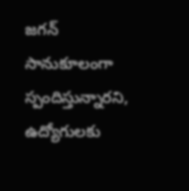జగన్ సానుకూలంగా స్పందిస్తున్నారని, ఉద్యోగులకు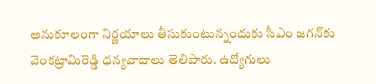అనుకూలంగా నిర్ణయాలు తీసుకుంటున్నందుకు సీఎం జగన్‌కు వెంకట్రామిరెడ్డి ధన్యవాదాలు తెలిపారు. ఉద్యోగులు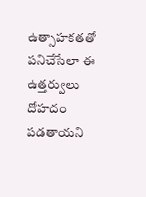ఉత్సాహకతతో పనిచేసేలా ఈ ఉత్తర్వులు దోహదం పడతాయని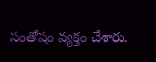సంతోషం వ్యక్తం చేశారు.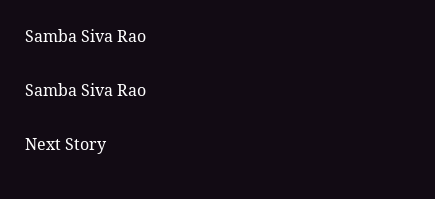Samba Siva Rao

Samba Siva Rao

Next Story